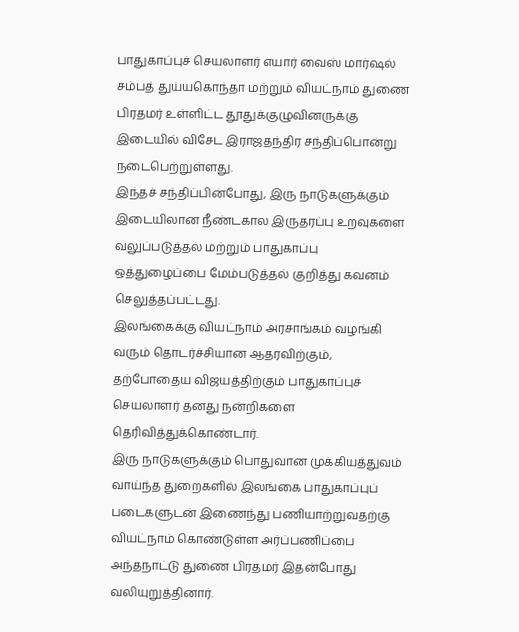பாதுகாப்புச் செயலாளர் எயார் வைஸ் மார்ஷல் சம்பத் துய்யகொந்தா மற்றும் வியட்நாம் துணை பிரதமர் உள்ளிட்ட தூதுக்குழுவினருக்கு இடையில் விசேட இராஜதந்திர சந்திப்பொன்று நடைபெற்றுள்ளது.
இந்தச் சந்திப்பின்போது, இரு நாடுகளுக்கும் இடையிலான நீண்டகால இருதரப்பு உறவுகளை வலுப்படுத்தல் மற்றும் பாதுகாப்பு ஒத்துழைப்பை மேம்படுத்தல் குறித்து கவனம் செலுத்தப்பட்டது.
இலங்கைக்கு வியட்நாம் அரசாங்கம் வழங்கி வரும் தொடர்ச்சியான ஆதரவிற்கும், தற்போதைய விஜயத்திற்கும் பாதுகாப்புச் செயலாளர் தனது நன்றிகளை தெரிவித்துக்கொண்டார்.
இரு நாடுகளுக்கும் பொதுவான முக்கியத்துவம் வாய்ந்த துறைகளில் இலங்கை பாதுகாப்புப் படைகளுடன் இணைந்து பணியாற்றுவதற்கு வியட்நாம் கொண்டுள்ள அர்ப்பணிப்பை அந்தநாட்டு துணை பிரதமர் இதன்போது வலியுறுத்தினார்.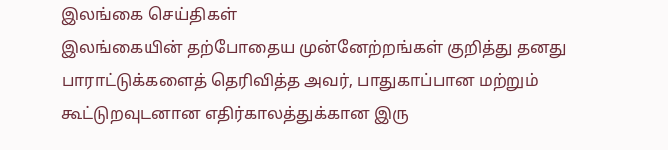இலங்கை செய்திகள்
இலங்கையின் தற்போதைய முன்னேற்றங்கள் குறித்து தனது பாராட்டுக்களைத் தெரிவித்த அவர், பாதுகாப்பான மற்றும் கூட்டுறவுடனான எதிர்காலத்துக்கான இரு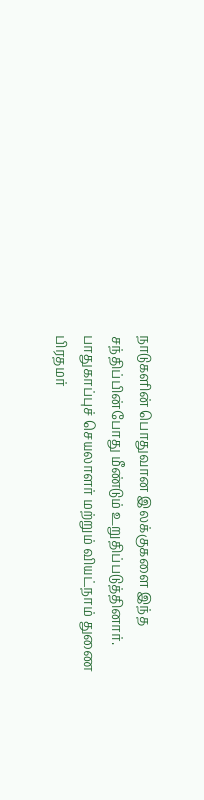நாடுகளின் பொதுவான இலக்குகளை இந்த சந்திப்பின்போது மீண்டும் உறுதிப்படுத்தினார்.
பாதுகாப்புச் செயலாளர் மற்றும் வியட்நாம் துணை பிரதமர்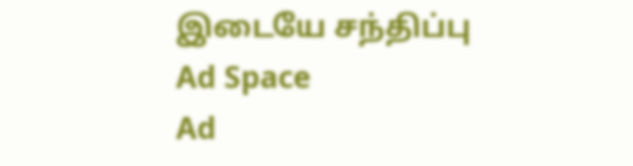இடையே சந்திப்பு
Ad Space
Ad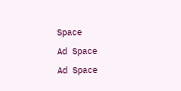Space
Ad Space
Ad Space